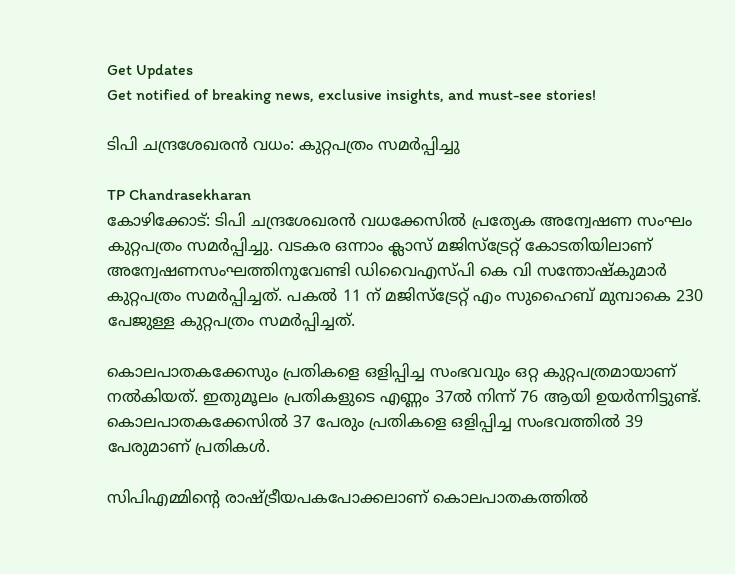Get Updates
Get notified of breaking news, exclusive insights, and must-see stories!

ടിപി ചന്ദ്രശേഖരന്‍ വധം: കുറ്റപത്രം സമര്‍പ്പിച്ചു

TP Chandrasekharan
കോഴിക്കോട്: ടിപി ചന്ദ്രശേഖരന്‍ വധക്കേസില്‍ പ്രത്യേക അന്വേഷണ സംഘം കുറ്റപത്രം സമര്‍പ്പിച്ചു. വടകര ഒന്നാം ക്ലാസ് മജിസ്‌ട്രേറ്റ് കോടതിയിലാണ് അന്വേഷണസംഘത്തിനുവേണ്ടി ഡിവൈഎസ്പി കെ വി സന്തോഷ്‌കുമാര്‍ കുറ്റപത്രം സമര്‍പ്പിച്ചത്. പകല്‍ 11 ന് മജിസ്‌ട്രേറ്റ് എം സുഹൈബ് മുമ്പാകെ 230 പേജുള്ള കുറ്റപത്രം സമര്‍പ്പിച്ചത്.

കൊലപാതകക്കേസും പ്രതികളെ ഒളിപ്പിച്ച സംഭവവും ഒറ്റ കുറ്റപത്രമായാണ് നല്‍കിയത്. ഇതുമൂലം പ്രതികളുടെ എണ്ണം 37ല്‍ നിന്ന് 76 ആയി ഉയര്‍ന്നിട്ടുണ്ട്. കൊലപാതകക്കേസില്‍ 37 പേരും പ്രതികളെ ഒളിപ്പിച്ച സംഭവത്തില്‍ 39 പേരുമാണ് പ്രതികള്‍.

സിപിഎമ്മിന്റെ രാഷ്ട്രീയപകപോക്കലാണ് കൊലപാതകത്തില്‍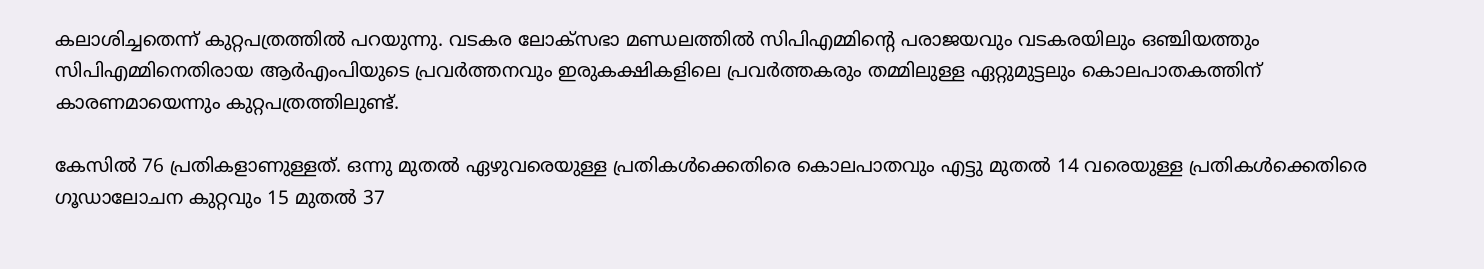കലാശിച്ചതെന്ന് കുറ്റപത്രത്തില്‍ പറയുന്നു. വടകര ലോക്‌സഭാ മണ്ഡലത്തില്‍ സിപിഎമ്മിന്റെ പരാജയവും വടകരയിലും ഒഞ്ചിയത്തും സിപിഎമ്മിനെതിരായ ആര്‍എംപിയുടെ പ്രവര്‍ത്തനവും ഇരുകക്ഷികളിലെ പ്രവര്‍ത്തകരും തമ്മിലുള്ള ഏറ്റുമുട്ടലും കൊലപാതകത്തിന് കാരണമായെന്നും കുറ്റപത്രത്തിലുണ്ട്.

കേസില്‍ 76 പ്രതികളാണുള്ളത്. ഒന്നു മുതല്‍ ഏഴുവരെയുള്ള പ്രതികള്‍ക്കെതിരെ കൊലപാതവും എട്ടു മുതല്‍ 14 വരെയുള്ള പ്രതികള്‍ക്കെതിരെ ഗൂഡാലോചന കുറ്റവും 15 മുതല്‍ 37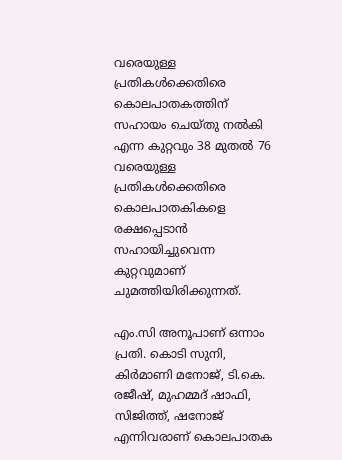വരെയുള്ള പ്രതികള്‍ക്കെതിരെ കൊലപാതകത്തിന് സഹായം ചെയ്തു നല്‍കി എന്ന കുറ്റവും 38 മുതല്‍ 76 വരെയുള്ള പ്രതികള്‍ക്കെതിരെ കൊലപാതകികളെ രക്ഷപ്പെടാന്‍ സഹായിച്ചുവെന്ന കുറ്റവുമാണ് ചുമത്തിയിരിക്കുന്നത്.

എം.സി അനൂപാണ് ഒന്നാം പ്രതി. കൊടി സുനി, കിര്‍മാണി മനോജ്, ടി.കെ. രജീഷ്, മുഹമ്മദ് ഷാഫി, സിജിത്ത്, ഷനോജ് എന്നിവരാണ് കൊലപാതക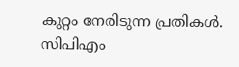കുറ്റം നേരിടുന്ന പ്രതികള്‍. സിപിഎം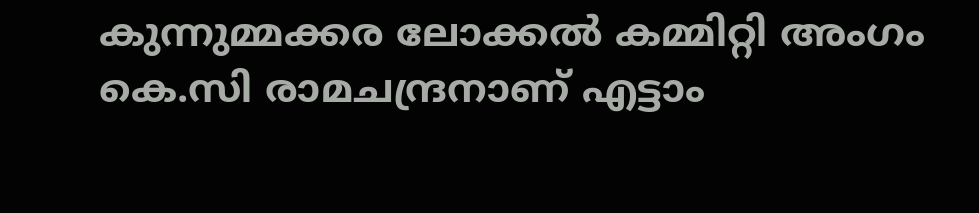കുന്നുമ്മക്കര ലോക്കല്‍ കമ്മിറ്റി അംഗം കെ.സി രാമചന്ദ്രനാണ് എട്ടാം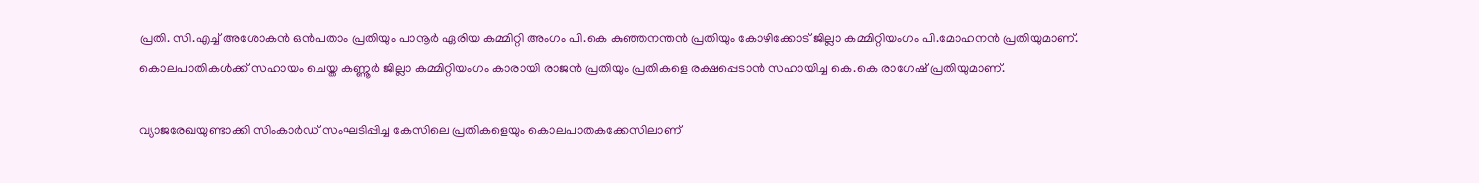പ്രതി. സി.എച്ച് അശോകന്‍ ഒന്‍പതാം പ്രതിയും പാനൂര്‍ ഏരിയ കമ്മിറ്റി അംഗം പി.കെ കുഞ്ഞനന്തന്‍ പ്രതിയും കോഴിക്കോട് ജില്ലാ കമ്മിറ്റിയംഗം പി.മോഹനന്‍ പ്രതിയുമാണ്. കൊലപാതികള്‍ക്ക് സഹായം ചെയ്ത കണ്ണൂര്‍ ജില്ലാ കമ്മിറ്റിയംഗം കാരായി രാജന്‍ പ്രതിയും പ്രതികളെ രക്ഷപ്പെടാന്‍ സഹായിച്ച കെ.കെ രാഗേഷ് പ്രതിയുമാണ്.

വ്യാജരേഖയുണ്ടാക്കി സിംകാര്‍ഡ് സംഘടിപ്പിച്ച കേസിലെ പ്രതികളെയും കൊലപാതകക്കേസിലാണ്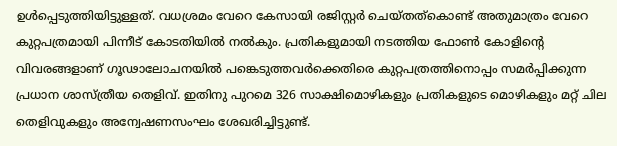ഉള്‍പ്പെടുത്തിയിട്ടുള്ളത്. വധശ്രമം വേറെ കേസായി രജിസ്റ്റര്‍ ചെയ്തത്‌കൊണ്ട് അതുമാത്രം വേറെ കുറ്റപത്രമായി പിന്നീട് കോടതിയില്‍ നല്‍കും. പ്രതികളുമായി നടത്തിയ ഫോണ്‍ കോളിന്റെ വിവരങ്ങളാണ് ഗൂഢാലോചനയില്‍ പങ്കെടുത്തവര്‍ക്കെതിരെ കുറ്റപത്രത്തിനൊപ്പം സമര്‍പ്പിക്കുന്ന പ്രധാന ശാസ്ത്രീയ തെളിവ്. ഇതിനു പുറമെ 326 സാക്ഷിമൊഴികളും പ്രതികളുടെ മൊഴികളും മറ്റ് ചില തെളിവുകളും അന്വേഷണസംഘം ശേഖരിച്ചിട്ടുണ്ട്.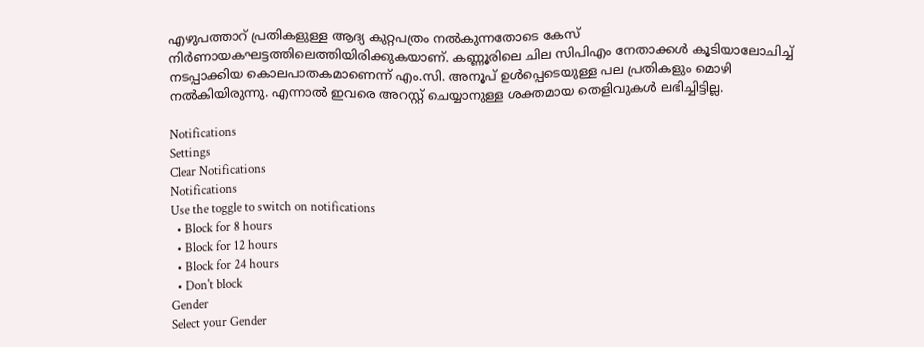എഴുപത്താറ് പ്രതികളുള്ള ആദ്യ കുറ്റപത്രം നല്‍കുന്നതോടെ കേസ് നിര്‍ണായകഘട്ടത്തിലെത്തിയിരിക്കുകയാണ്. കണ്ണൂരിലെ ചില സിപിഎം നേതാക്കള്‍ കൂടിയാലോചിച്ച് നടപ്പാക്കിയ കൊലപാതകമാണെന്ന് എം.സി. അനൂപ് ഉള്‍പ്പെടെയുള്ള പല പ്രതികളും മൊഴി നല്‍കിയിരുന്നു. എന്നാല്‍ ഇവരെ അറസ്റ്റ് ചെയ്യാനുള്ള ശക്തമായ തെളിവുകള്‍ ലഭിച്ചിട്ടില്ല.

Notifications
Settings
Clear Notifications
Notifications
Use the toggle to switch on notifications
  • Block for 8 hours
  • Block for 12 hours
  • Block for 24 hours
  • Don't block
Gender
Select your Gender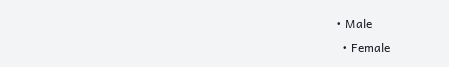• Male
  • Female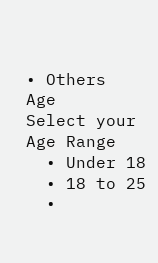• Others
Age
Select your Age Range
  • Under 18
  • 18 to 25
  •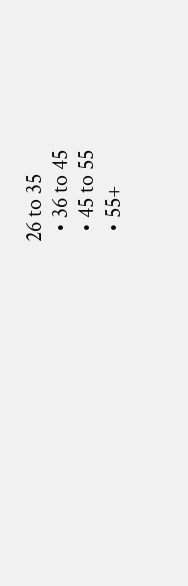26 to 35
  • 36 to 45
  • 45 to 55
  • 55+